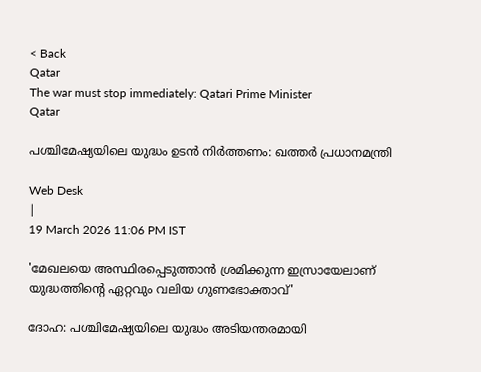< Back
Qatar
The war must stop immediately: Qatari Prime Minister
Qatar

പശ്ചിമേഷ്യയിലെ യുദ്ധം ഉടൻ നിർത്തണം: ഖത്തർ പ്രധാനമന്ത്രി

Web Desk
|
19 March 2026 11:06 PM IST

'മേഖലയെ അസ്ഥിരപ്പെടുത്താൻ ശ്രമിക്കുന്ന ഇസ്രായേലാണ് യുദ്ധത്തിന്റെ ഏറ്റവും വലിയ ഗുണഭോക്താവ്'

ദോഹ: പശ്ചിമേഷ്യയിലെ യുദ്ധം അടിയന്തരമായി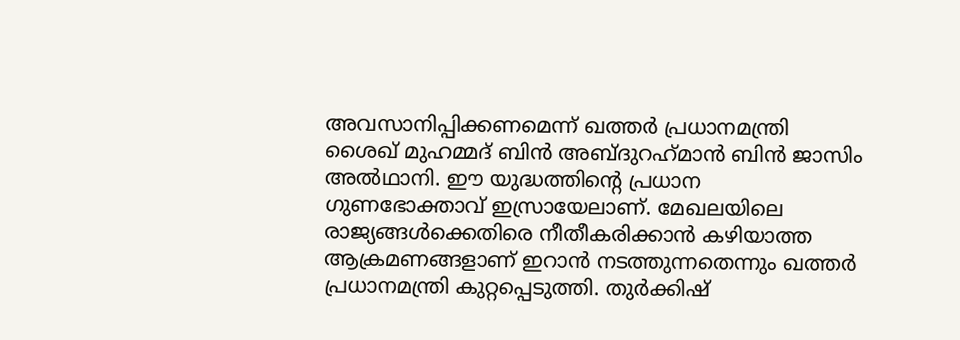അവസാനിപ്പിക്കണമെന്ന് ഖത്തർ പ്രധാനമന്ത്രി ശൈഖ് മുഹമ്മദ് ബിൻ അബ്ദുറഹ്‌മാൻ ബിൻ ജാസിം അൽഥാനി. ഈ യുദ്ധത്തിന്റെ പ്രധാന ഗുണഭോക്താവ് ഇസ്രായേലാണ്. മേഖലയിലെ രാജ്യങ്ങൾക്കെതിരെ നീതീകരിക്കാൻ കഴിയാത്ത ആക്രമണങ്ങളാണ് ഇറാൻ നടത്തുന്നതെന്നും ഖത്തർ പ്രധാനമന്ത്രി കുറ്റപ്പെടുത്തി. തുർക്കിഷ്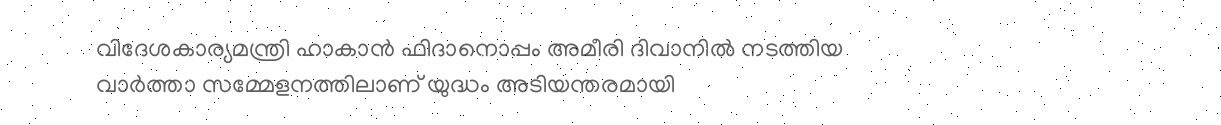വിദേശകാര്യമന്ത്രി ഹാകാൻ ഫിദാനൊപ്പം അമീരി ദിവാനിൽ നടത്തിയ വാർത്താ സമ്മേളനത്തിലാണ് യുദ്ധം അടിയന്തരമായി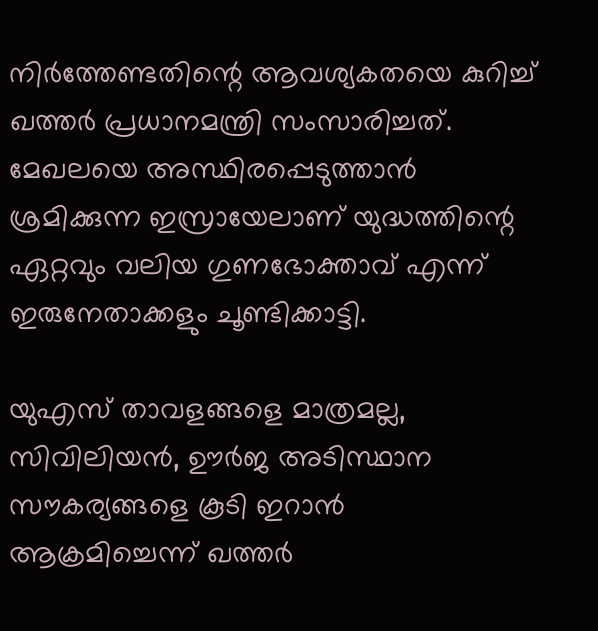നിർത്തേണ്ടതിന്റെ ആവശ്യകതയെ കുറിച്ച് ഖത്തർ പ്രധാനമന്ത്രി സംസാരിച്ചത്. മേഖലയെ അസ്ഥിരപ്പെടുത്താൻ ശ്രമിക്കുന്ന ഇസ്രായേലാണ് യുദ്ധത്തിന്റെ ഏറ്റവും വലിയ ഗുണഭോക്താവ് എന്ന് ഇരുനേതാക്കളും ചൂണ്ടിക്കാട്ടി.

യുഎസ് താവളങ്ങളെ മാത്രമല്ല, സിവിലിയൻ, ഊർജ അടിസ്ഥാന സൗകര്യങ്ങളെ കൂടി ഇറാൻ ആക്രമിച്ചെന്ന് ഖത്തർ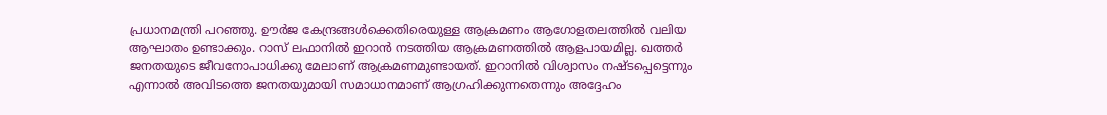പ്രധാനമന്ത്രി പറഞ്ഞു. ഊർജ കേന്ദ്രങ്ങൾക്കെതിരെയുള്ള ആക്രമണം ആഗോളതലത്തിൽ വലിയ ആഘാതം ഉണ്ടാക്കും. റാസ് ലഫാനിൽ ഇറാൻ നടത്തിയ ആക്രമണത്തിൽ ആളപായമില്ല. ഖത്തർ ജനതയുടെ ജീവനോപാധിക്കു മേലാണ് ആക്രമണമുണ്ടായത്. ഇറാനിൽ വിശ്വാസം നഷ്ടപ്പെട്ടെന്നും എന്നാൽ അവിടത്തെ ജനതയുമായി സമാധാനമാണ് ആഗ്രഹിക്കുന്നതെന്നും അദ്ദേഹം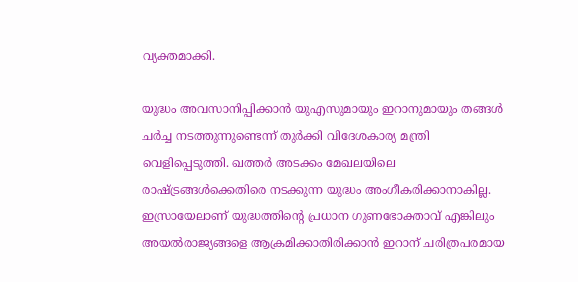വ്യക്തമാക്കി.

യുദ്ധം അവസാനിപ്പിക്കാൻ യുഎസുമായും ഇറാനുമായും തങ്ങൾ ചർച്ച നടത്തുന്നുണ്ടെന്ന് തുർക്കി വിദേശകാര്യ മന്ത്രി വെളിപ്പെടുത്തി. ഖത്തർ അടക്കം മേഖലയിലെ രാഷ്ട്രങ്ങൾക്കെതിരെ നടക്കുന്ന യുദ്ധം അംഗീകരിക്കാനാകില്ല. ഇസ്രായേലാണ് യുദ്ധത്തിന്റെ പ്രധാന ഗുണഭോക്താവ് എങ്കിലും അയൽരാജ്യങ്ങളെ ആക്രമിക്കാതിരിക്കാൻ ഇറാന് ചരിത്രപരമായ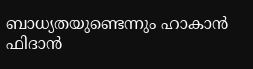ബാധ്യതയുണ്ടെന്നും ഹാകാൻ ഫിദാൻ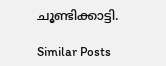ചൂണ്ടിക്കാട്ടി.

Similar Posts